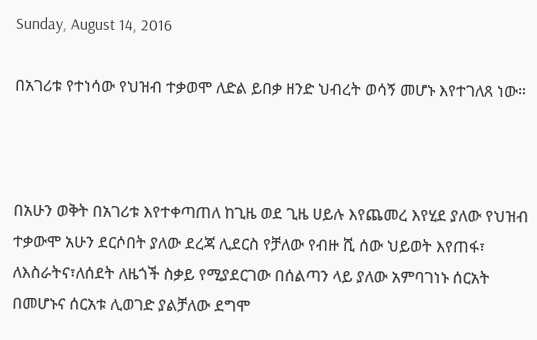Sunday, August 14, 2016

በአገሪቱ የተነሳው የህዝብ ተቃወሞ ለድል ይበቃ ዘንድ ህብረት ወሳኝ መሆኑ እየተገለጸ ነው።



በአሁን ወቅት በአገሪቱ እየተቀጣጠለ ከጊዜ ወደ ጊዜ ሀይሉ እየጨመረ እየሂደ ያለው የህዝብ ተቃውሞ አሁን ደርሶበት ያለው ደረጃ ሊደርስ የቻለው የብዙ ሺ ሰው ህይወት እየጠፋ፣ ለእስራትና፣ለሰደት ለዜጎች ስቃይ የሚያደርገው በሰልጣን ላይ ያለው አምባገነኑ ሰርአት በመሆኑና ሰርአቱ ሊወገድ ያልቻለው ደግሞ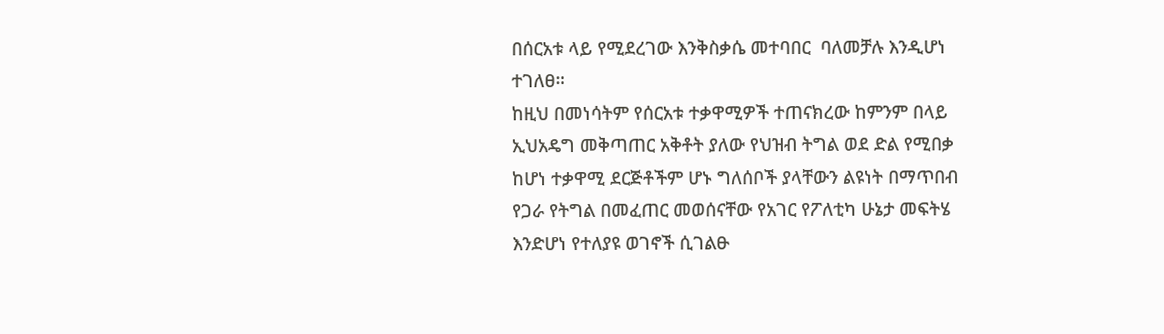በሰርአቱ ላይ የሚደረገው እንቅስቃሴ መተባበር  ባለመቻሉ እንዲሆነ ተገለፀ።
ከዚህ በመነሳትም የሰርአቱ ተቃዋሚዎች ተጠናክረው ከምንም በላይ ኢህአዴግ መቅጣጠር አቅቶት ያለው የህዝብ ትግል ወደ ድል የሚበቃ ከሆነ ተቃዋሚ ደርጅቶችም ሆኑ ግለሰቦች ያላቸውን ልዩነት በማጥበብ የጋራ የትግል በመፈጠር መወሰናቸው የአገር የፖለቲካ ሁኔታ መፍትሄ  እንድሆነ የተለያዩ ወገኖች ሲገልፁ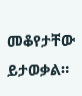መቆየታቸው ይታወቃል።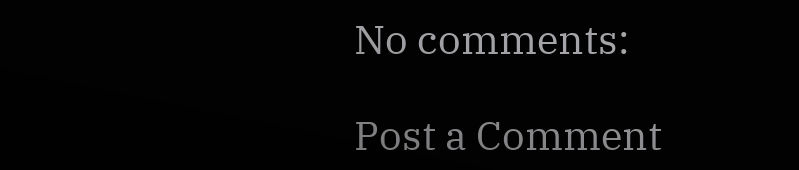No comments:

Post a Comment